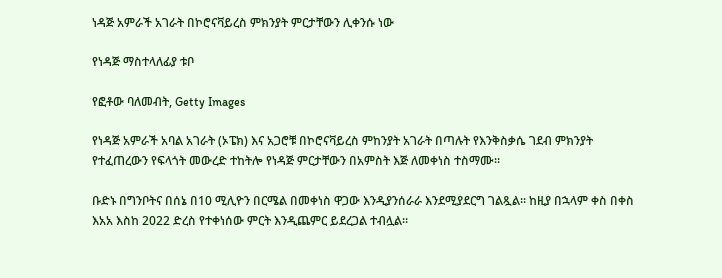ነዳጅ አምራች አገራት በኮሮናቫይረስ ምክንያት ምርታቸውን ሊቀንሱ ነው

የነዳጅ ማስተላለፊያ ቱቦ

የፎቶው ባለመብት, Getty Images

የነዳጅ አምራች አባል አገራት (ኦፔክ) እና አጋሮቹ በኮሮናቫይረስ ምከንያት አገራት በጣሉት የእንቅስቃሴ ገደብ ምክንያት የተፈጠረውን የፍላጎት መውረድ ተከትሎ የነዳጅ ምርታቸውን በአምስት እጅ ለመቀነስ ተስማሙ።

ቡድኑ በግንቦትና በሰኔ በ10 ሚሊዮን በርሜል በመቀነስ ዋጋው እንዲያንሰራራ እንደሚያደርግ ገልጿል። ከዚያ በኋላም ቀስ በቀስ እአአ እስከ 2022 ድረስ የተቀነሰው ምርት እንዲጨምር ይደረጋል ተብሏል።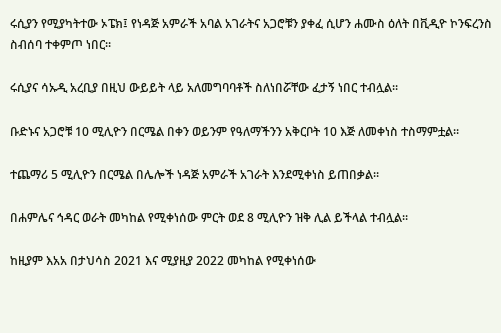ሩሲያን የሚያካትተው ኦፔክ፤ የነዳጅ አምራች አባል አገራትና አጋሮቹን ያቀፈ ሲሆን ሐሙስ ዕለት በቪዲዮ ኮንፍረንስ ስብሰባ ተቀምጦ ነበር።

ሩሲያና ሳኡዲ አረቢያ በዚህ ውይይት ላይ አለመግባባቶች ስለነበሯቸው ፈታኝ ነበር ተብሏል።

ቡድኑና አጋሮቹ 10 ሚሊዮን በርሜል በቀን ወይንም የዓለማችንን አቅርቦት 10 እጅ ለመቀነስ ተስማምቷል።

ተጨማሪ 5 ሚሊዮን በርሜል በሌሎች ነዳጅ አምራች አገራት እንደሚቀነስ ይጠበቃል።

በሐምሌና ኅዳር ወራት መካከል የሚቀነሰው ምርት ወደ 8 ሚሊዮን ዝቅ ሊል ይችላል ተብሏል።

ከዚያም እአአ በታህሳስ 2021 እና ሚያዚያ 2022 መካከል የሚቀነሰው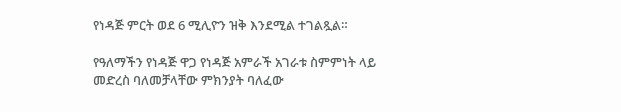የነዳጅ ምርት ወደ 6 ሚሊዮን ዝቅ እንደሚል ተገልጿል።

የዓለማችን የነዳጅ ዋጋ የነዳጅ አምራች አገራቱ ስምምነት ላይ መድረስ ባለመቻላቸው ምክንያት ባለፈው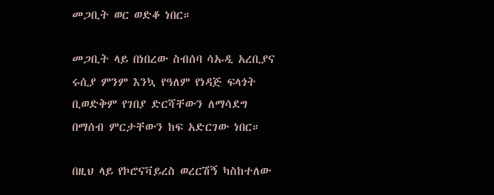መጋቢት ወር ወድቆ ነበር።

መጋቢት ላይ በነበረው ስብሰባ ሳኡዲ አረቢያና ሩሲያ ምንም እንኳ የዓለም የነዳጅ ፍላጎት ቢወድቅም የገበያ ድርሻቸውን ለማሳደግ በማሰብ ምርታቸውን ከፍ አድርገው ነበር።

በዚህ ላይ የኮሮናቫይረስ ወረርሽኝ ካስከተለው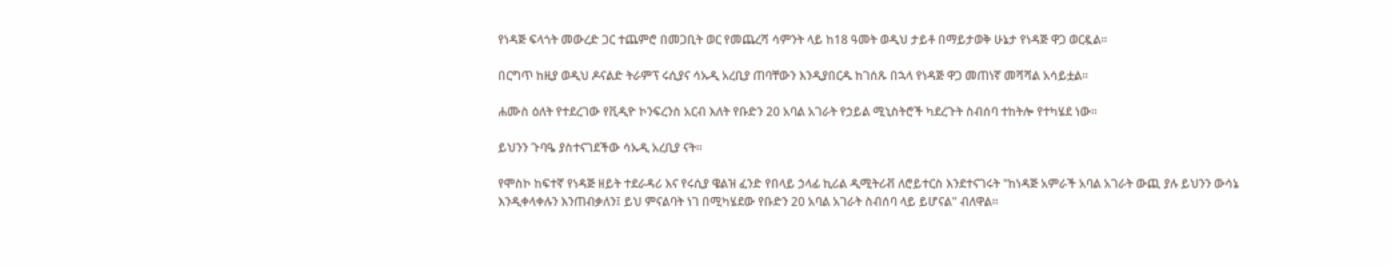የነዳጅ ፍላጎት መውረድ ጋር ተጨምሮ በመጋቢት ወር የመጨረሻ ሳምንት ላይ ከ18 ዓመት ወዲህ ታይቶ በማይታወቅ ሁኔታ የነዳጅ ዋጋ ወርዷል።

በርግጥ ከዚያ ወዲህ ዶናልድ ትራምፕ ሩሲያና ሳኡዲ አረቢያ ጠባቸውን እንዲያበርዱ ከገሰጹ በኋላ የነዳጅ ዋጋ መጠነኛ መሻሻል አሳይቷል።

ሐሙስ ዕለት የተደረገው የቪዲዮ ኮንፍረንስ አርብ እለት የቡድን 20 አባል አገራት የኃይል ሚኒስትሮች ካደረጉት ስብሰባ ተከትሎ የተካሄደ ነው።

ይህንን ጉባዔ ያስተናገደችው ሳኡዲ አረቢያ ናት።

የሞስኮ ከፍተኛ የነዳጅ ዘይት ተደራዳሪ እና የሩሲያ ዌልዝ ፈንድ የበላይ ኃላፊ ኪሪል ዲሚትሪቭ ለሮይተርስ እንደተናገሩት "ከነዳጅ አምራች አባል አገራት ውጪ ያሉ ይህንን ውሳኔ እንዲቀላቀሉን እንጠብቃለን፤ ይህ ምናልባት ነገ በሚካሄደው የቡድን 20 አባል አገራት ስብሰባ ላይ ይሆናል" ብለዋል።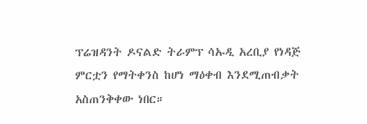ፕሬዝዳንት ዶናልድ ትራምፕ ሳኡዲ አረቢያ የነዳጅ ምርቷን የማትቀንስ ከሆነ ማዕቀብ እንደሚጠብቃት አስጠንቅቀው ነበር።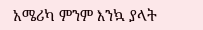አሜሪካ ምንም እንኳ ያላት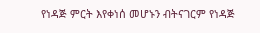የነዳጅ ምርት እየቀነሰ መሆኑን ብትናገርም የነዳጅ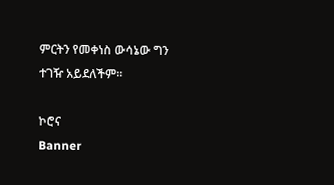ምርትን የመቀነስ ውሳኔው ግን ተገዥ አይደለችም።

ኮሮና
Banner